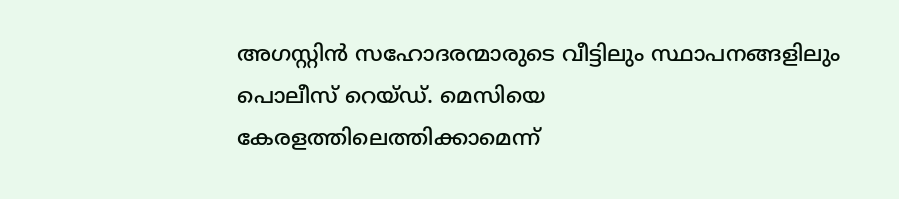അഗസ്റ്റിൻ സഹോദരന്മാരുടെ വീട്ടിലും സ്ഥാപനങ്ങളിലും പൊലീസ് റെയ്ഡ്. മെസിയെ കേരളത്തിലെത്തിക്കാമെന്ന്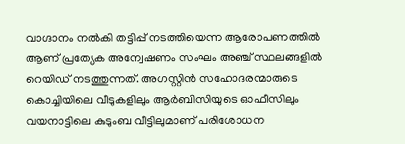വാഗ്ദാനം നൽകി തട്ടിപ്പ് നടത്തിയെന്ന ആരോപണത്തിൽ ആണ് പ്രത്യേക അന്വേഷണം സംഘം അഞ്ച് സ്ഥലങ്ങളിൽ റെയിഡ് നടത്തുന്നത്. അഗസ്റ്റിൻ സഹോദരന്മാരുടെ കൊച്ചിയിലെ വീടുകളിലും ആർബിസിയുടെ ഓഫീസിലും വയനാട്ടിലെ കുടുംബ വീട്ടിലുമാണ് പരിശോധന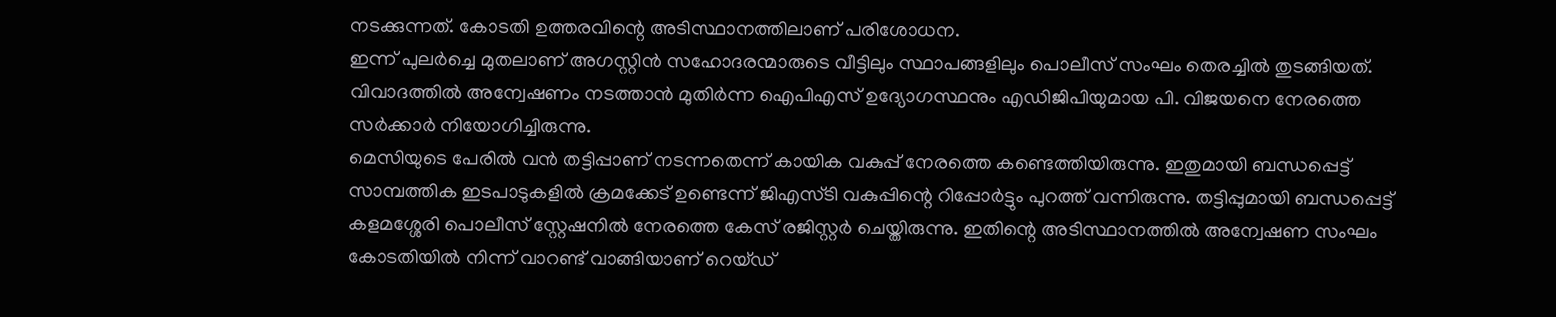നടക്കുന്നത്. കോടതി ഉത്തരവിന്റെ അടിസ്ഥാനത്തിലാണ് പരിശോധന.
ഇന്ന് പുലർച്ചെ മുതലാണ് അഗസ്റ്റിൻ സഹോദരന്മാരുടെ വീട്ടിലും സ്ഥാപങ്ങളിലും പൊലീസ് സംഘം തെരച്ചിൽ തുടങ്ങിയത്. വിവാദത്തിൽ അന്വേഷണം നടത്താൻ മുതിർന്ന ഐപിഎസ് ഉദ്യോഗസ്ഥനും എഡിജിപിയുമായ പി. വിജയനെ നേരത്തെ സർക്കാർ നിയോഗിച്ചിരുന്നു.
മെസിയുടെ പേരിൽ വൻ തട്ടിപ്പാണ് നടന്നതെന്ന് കായിക വകുപ്പ് നേരത്തെ കണ്ടെത്തിയിരുന്നു. ഇതുമായി ബന്ധപ്പെട്ട് സാമ്പത്തിക ഇടപാടുകളിൽ ക്രമക്കേട് ഉണ്ടെന്ന് ജിഎസ്ടി വകുപ്പിന്റെ റിപ്പോർട്ടും പുറത്ത് വന്നിരുന്നു. തട്ടിപ്പുമായി ബന്ധപ്പെട്ട് കളമശ്ശേരി പൊലീസ് സ്റ്റേഷനിൽ നേരത്തെ കേസ് രജിസ്റ്റർ ചെയ്തിരുന്നു. ഇതിന്റെ അടിസ്ഥാനത്തിൽ അന്വേഷണ സംഘം കോടതിയിൽ നിന്ന് വാറണ്ട് വാങ്ങിയാണ് റെയ്ഡ്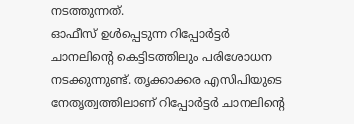നടത്തുന്നത്.
ഓഫീസ് ഉൾപ്പെടുന്ന റിപ്പോർട്ടർ ചാനലിന്റെ കെട്ടിടത്തിലും പരിശോധന നടക്കുന്നുണ്ട്. തൃക്കാക്കര എസിപിയുടെ നേതൃത്വത്തിലാണ് റിപ്പോർട്ടർ ചാനലിന്റെ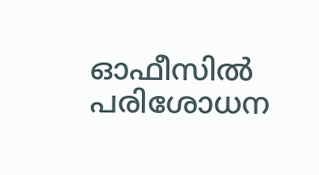ഓഫീസിൽ പരിശോധന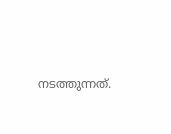നടത്തുന്നത്.